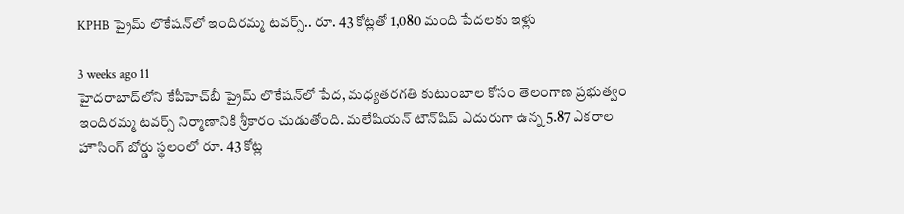KPHB ప్రైమ్‌ లొకేషన్‌లో ఇందిరమ్మ టవర్స్‌.. రూ. 43 కోట్లతో 1,080 మంది పేదలకు ఇళ్లు

3 weeks ago 11
హైదరాబాద్‌లోని కేపీహెచ్‌బీ ప్రైమ్ లొకేషన్‌లో పేద, మధ్యతరగతి కుటుంబాల కోసం తెలంగాణ ప్రభుత్వం ఇందిరమ్మ టవర్స్‌ నిర్మాణానికి శ్రీకారం చుడుతోంది. మలేషియన్‌ టౌన్‌షిప్‌ ఎదురుగా ఉన్న 5.87 ఎకరాల హౌసింగ్ బోర్డు స్థలంలో రూ. 43 కోట్ల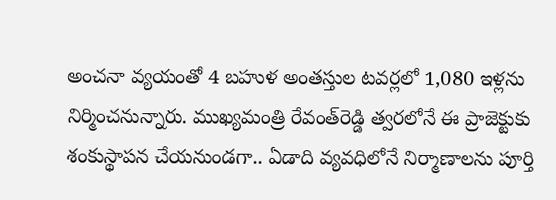అంచనా వ్యయంతో 4 బహుళ అంతస్తుల టవర్లలో 1,080 ఇళ్లను నిర్మించనున్నారు. ముఖ్యమంత్రి రేవంత్‌రెడ్డి త్వరలోనే ఈ ప్రాజెక్టుకు శంకుస్థాపన చేయనుండగా.. ఏడాది వ్యవధిలోనే నిర్మాణాలను పూర్తి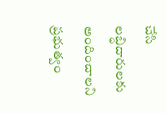చేసి లబ్ధిదారులకు అందించాలని ప్రభుత్వం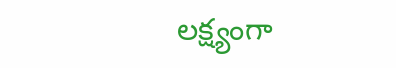లక్ష్యంగా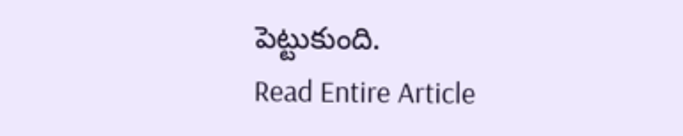పెట్టుకుంది.
Read Entire Article